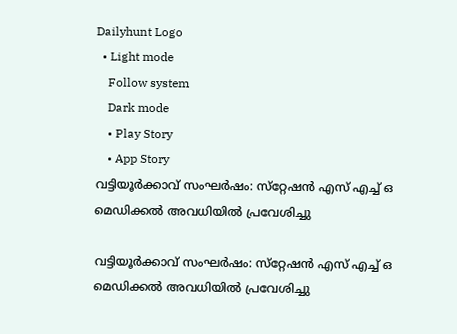Dailyhunt Logo
  • Light mode
    Follow system
    Dark mode
    • Play Story
    • App Story
വട്ടിയൂര്‍ക്കാവ് സംഘര്‍ഷം: സ്‌റ്റേഷന്‍ എസ് എച്ച്‌ ഒ മെഡിക്കല്‍ അവധിയില്‍ പ്രവേശിച്ചു

വട്ടിയൂര്‍ക്കാവ് സംഘര്‍ഷം: സ്‌റ്റേഷന്‍ എസ് എച്ച്‌ ഒ മെഡിക്കല്‍ അവധിയില്‍ പ്രവേശിച്ചു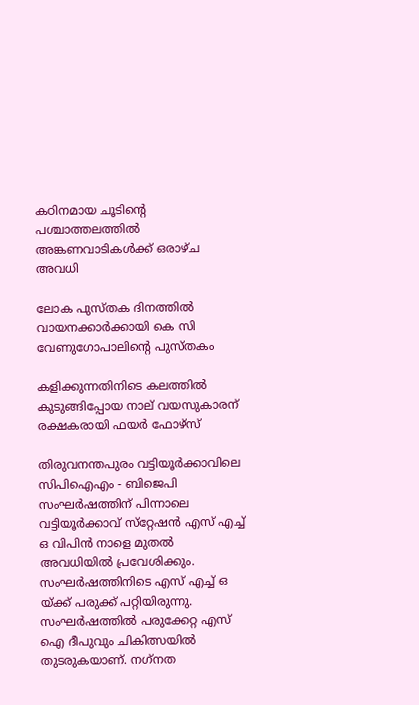കഠിനമായ ചൂടിന്റെ പശ്ചാത്തലത്തില്‍ അങ്കണവാടികള്‍ക്ക് ഒരാഴ്ച അവധി

ലോക പുസ്തക ദിനത്തില്‍ വായനക്കാര്‍ക്കായി കെ സി വേണുഗോപാലിന്റെ പുസ്തകം

കളിക്കുന്നതിനിടെ കലത്തില്‍ കുടുങ്ങിപ്പോയ നാല് വയസുകാരന് രക്ഷകരായി ഫയര്‍ ഫോഴ്‌സ്

തിരുവനന്തപുരം വട്ടിയൂര്‍ക്കാവിലെ സിപിഐഎം - ബിജെപി സംഘര്‍ഷത്തിന് പിന്നാലെ വട്ടിയൂര്‍ക്കാവ് സ്‌റ്റേഷന്‍ എസ് എച്ച്‌ ഒ വിപിന്‍ നാളെ മുതല്‍ അവധിയില്‍ പ്രവേശിക്കും. സംഘര്‍ഷത്തിനിടെ എസ് എച്ച്‌ ഒ യ്ക്ക് പരുക്ക് പറ്റിയിരുന്നു. സംഘര്‍ഷത്തില്‍ പരുക്കേറ്റ എസ് ഐ ദീപുവും ചികിത്സയില്‍ തുടരുകയാണ്. നഗ്‌നത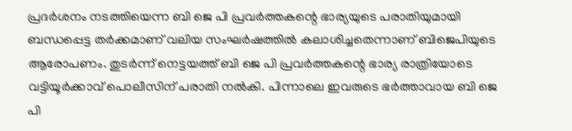പ്രദര്‍ശനം നടത്തിയെന്ന ബി ജെ പി പ്രവര്‍ത്തകന്റെ ഭാര്യയുടെ പരാതിയുമായി ബന്ധപ്പെട്ട തര്‍ക്കമാണ് വലിയ സംഘര്‍ഷത്തില്‍ കലാശിച്ചതെന്നാണ് ബിജെപിയുടെ ആരോപണം. തുടര്‍ന്ന് നെട്ടയത്ത് ബി ജെ പി പ്രവര്‍ത്തകന്റെ ഭാര്യ രാത്രിയോടെ വട്ടിയൂര്‍ക്കാവ് പൊലീസിന് പരാതി നല്‍കി. പിന്നാലെ ഇവരുടെ ഭര്‍ത്താവായ ബി ജെ പി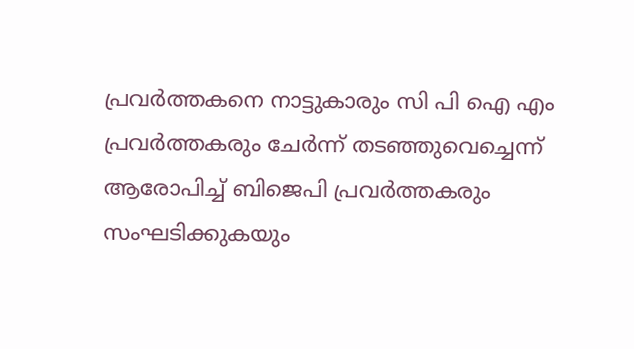പ്രവര്‍ത്തകനെ നാട്ടുകാരും സി പി ഐ എം പ്രവര്‍ത്തകരും ചേര്‍ന്ന് തടഞ്ഞുവെച്ചെന്ന് ആരോപിച്ച്‌ ബിജെപി പ്രവര്‍ത്തകരും സംഘടിക്കുകയും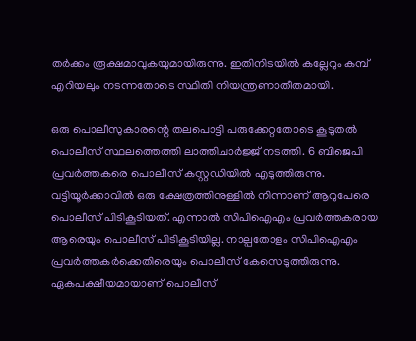തര്‍ക്കം രൂക്ഷമാവുകയുമായിരുന്നു. ഇതിനിടയില്‍ കല്ലേറും കമ്പ് എറിയലും നടന്നതോടെ സ്ഥിതി നിയന്ത്രണാതീതമായി.

ഒരു പൊലീസുകാരന്റെ തലപൊട്ടി പരുക്കേറ്റതോടെ കൂടുതല്‍ പൊലീസ് സ്ഥലത്തെത്തി ലാത്തിചാര്‍ജ്ജ് നടത്തി. 6 ബിജെപി പ്രവര്‍ത്തകരെ പൊലീസ് കസ്റ്റഡിയില്‍ എടുത്തിരുന്നു. വട്ടിയൂര്‍ക്കാവില്‍ ഒരു ക്ഷേത്രത്തിനുള്ളില്‍ നിന്നാണ് ആറുപേരെ പൊലീസ് പിടികൂടിയത്. എന്നാല്‍ സിപിഐഎം പ്രവര്‍ത്തകരായ ആരെയും പൊലീസ് പിടികൂടിയില്ല. നാല്പതോളം സിപിഐഎം പ്രവര്‍ത്തകര്‍ക്കെതിരെയും പൊലീസ് കേസെടുത്തിരുന്നു. ഏകപക്ഷീയമായാണ് പൊലീസ്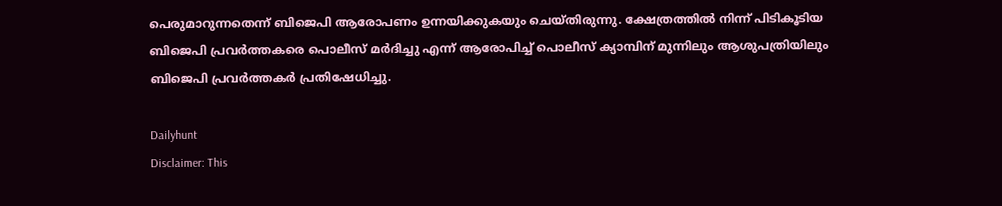പെരുമാറുന്നതെന്ന് ബിജെപി ആരോപണം ഉന്നയിക്കുകയും ചെയ്തിരുന്നു. ക്ഷേത്രത്തില്‍ നിന്ന് പിടികൂടിയ ബിജെപി പ്രവര്‍ത്തകരെ പൊലീസ് മര്‍ദിച്ചു എന്ന് ആരോപിച്ച്‌ പൊലീസ് ക്യാമ്പിന് മുന്നിലും ആശുപത്രിയിലും ബിജെപി പ്രവര്‍ത്തകര്‍ പ്രതിഷേധിച്ചു.

Dailyhunt
Disclaimer: This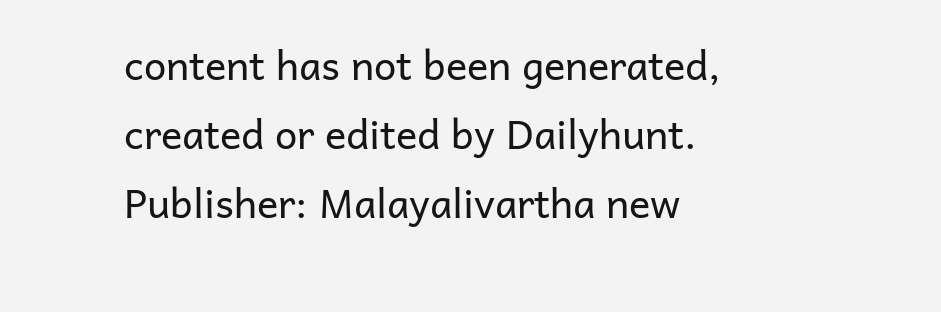content has not been generated, created or edited by Dailyhunt. Publisher: Malayalivartha new